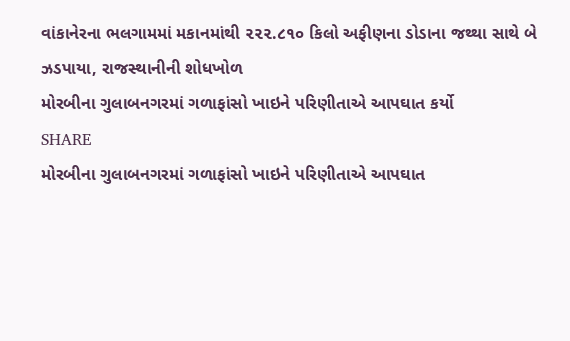વાંકાનેરના ભલગામમાં મકાનમાંથી ૨૨૨.૮૧૦ કિલો અફીણના ડોડાના જથ્થા સાથે બે ઝડપાયા, રાજસ્થાનીની શોધખોળ
મોરબીના ગુલાબનગરમાં ગળાફાંસો ખાઇને પરિણીતાએ આપઘાત કર્યો
SHARE
મોરબીના ગુલાબનગરમાં ગળાફાંસો ખાઇને પરિણીતાએ આપઘાત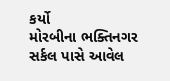કર્યો
મોરબીના ભક્તિનગર સર્કલ પાસે આવેલ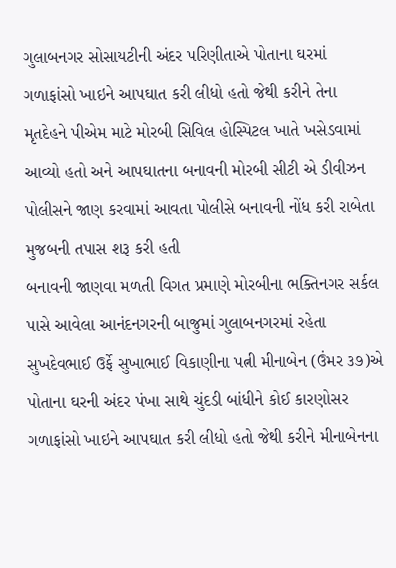ગુલાબનગર સોસાયટીની અંદર પરિણીતાએ પોતાના ઘરમાં ગળાફાંસો ખાઇને આપઘાત કરી લીધો હતો જેથી કરીને તેના મૃતદેહને પીએમ માટે મોરબી સિવિલ હોસ્પિટલ ખાતે ખસેડવામાં આવ્યો હતો અને આપઘાતના બનાવની મોરબી સીટી એ ડીવીઝન પોલીસને જાણ કરવામાં આવતા પોલીસે બનાવની નોંધ કરી રાબેતા મુજબની તપાસ શરૂ કરી હતી
બનાવની જાણવા મળતી વિગત પ્રમાણે મોરબીના ભક્તિનગર સર્કલ પાસે આવેલા આનંદનગરની બાજુમાં ગુલાબનગરમાં રહેતા સુખદેવભાઈ ઉર્ફે સુખાભાઈ વિકાણીના પત્ની મીનાબેન (ઉંમર ૩૭)એ પોતાના ઘરની અંદર પંખા સાથે ચુંદડી બાંધીને કોઈ કારણોસર ગળાફાંસો ખાઇને આપઘાત કરી લીધો હતો જેથી કરીને મીનાબેનના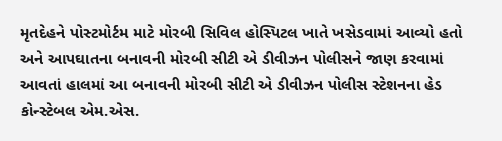મૃતદેહને પોસ્ટમોર્ટમ માટે મોરબી સિવિલ હોસ્પિટલ ખાતે ખસેડવામાં આવ્યો હતો અને આપઘાતના બનાવની મોરબી સીટી એ ડીવીઝન પોલીસને જાણ કરવામાં આવતાં હાલમાં આ બનાવની મોરબી સીટી એ ડીવીઝન પોલીસ સ્ટેશનના હેડ કોન્સ્ટેબલ એમ.એસ.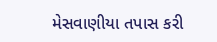મેસવાણીયા તપાસ કરી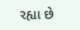રહ્યા છે